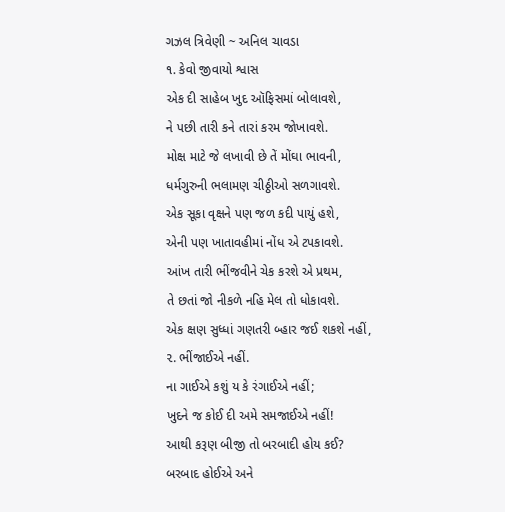ગઝલ ત્રિવેણી ~ અનિલ ચાવડા
૧. કેવો જીવાયો શ્વાસ
એક દી સાહેબ ખુદ ઑફિસમાં બોલાવશે,
ને પછી તારી કને તારાં કરમ જોખાવશે.
મોક્ષ માટે જે લખાવી છે તેં મોંઘા ભાવની,
ધર્મગુરુની ભલામણ ચીઠ્ઠીઓ સળગાવશે.
એક સૂકા વૃક્ષને પણ જળ કદી પાયું હશે,
એની પણ ખાતાવહીમાં નોંધ એ ટપકાવશે.
આંખ તારી ભીંજવીને ચેક કરશે એ પ્રથમ,
તે છતાં જો નીકળે નહિ મેલ તો ધોકાવશે.
એક ક્ષણ સુધ્ધાં ગણતરી બ્હાર જઈ શકશે નહીં,
૨. ભીંજાઈએ નહીં.
ના ગાઈએ કશું ય કે રંગાઈએ નહીં;
ખુદને જ કોઈ દી અમે સમજાઈએ નહીં!
આથી કરૂણ બીજી તો બરબાદી હોય કઈ?
બરબાદ હોઈએ અને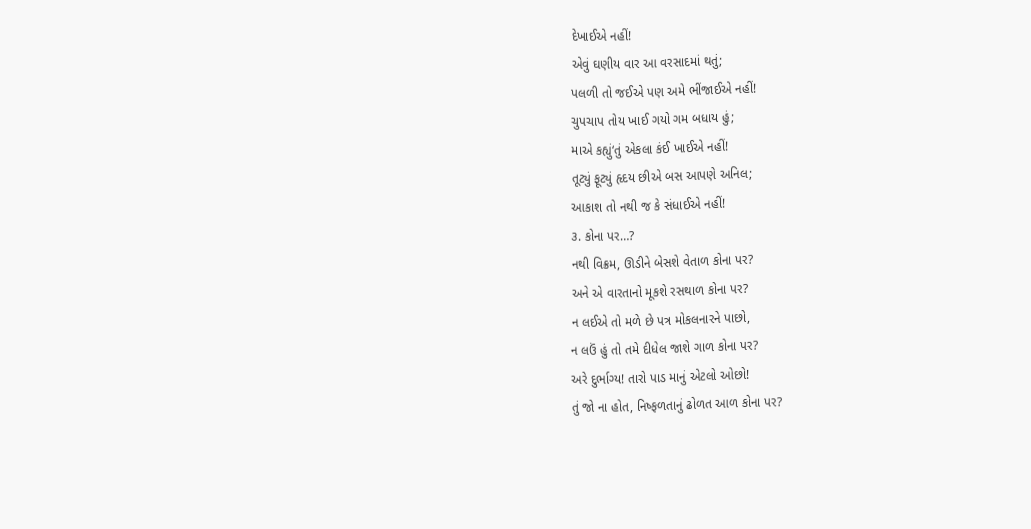દેખાઈએ નહીં!
એવું ઘણીય વાર આ વરસાદમાં થતું;
પલળી તો જઈએ પણ અમે ભીંજાઈએ નહીં!
ચુપચાપ તોય ખાઈ ગયો ગમ બધાય હું;
માએ કહ્યું‘તું એકલા કંઈ ખાઈએ નહીં!
તૂટ્યું ફૂટ્યું હૃદય છીએ બસ આપણે અનિલ;
આકાશ તો નથી જ કે સંધાઈએ નહીં!
૩. કોના પર…?
નથી વિક્રમ, ઊડીને બેસશે વેતાળ કોના પર?
અને એ વારતાનો મૂકશે રસથાળ કોના પર?
ન લઈએ તો મળે છે પત્ર મોકલનારને પાછો,
ન લઉં હું તો તમે દીધેલ જાશે ગાળ કોના પર?
અરે દુર્ભાગ્ય! તારો પાડ માનું એટલો ઓછો!
તું જો ના હોત, નિષ્ફળતાનું ઢોળત આળ કોના પર?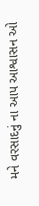મને વરસાદનું ના આપ આશ્વાસન ઓ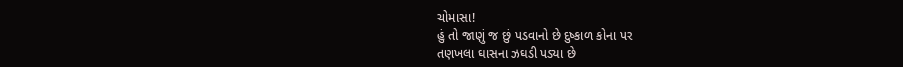ચોમાસા!
હું તો જાણું જ છું પડવાનો છે દુષ્કાળ કોના પર
તણખલા ઘાસના ઝઘડી પડ્યા છે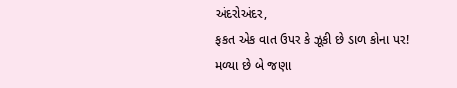અંદરોઅંદર,
ફકત એક વાત ઉપર કે ઝૂકી છે ડાળ કોના પર!
મળ્યા છે બે જણા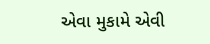એવા મુકામે એવી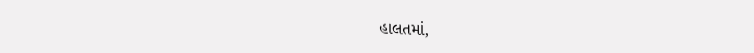હાલતમાં,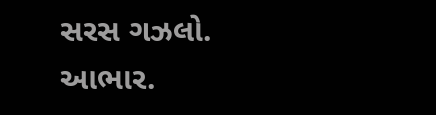સરસ ગઝલો. આભાર.